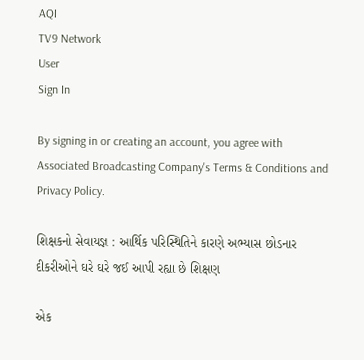AQI
TV9 Network
User
Sign In

By signing in or creating an account, you agree with Associated Broadcasting Company's Terms & Conditions and Privacy Policy.

શિક્ષકનો સેવાયજ્ઞ : આર્થિક પરિસ્થિતિને કારણે અભ્યાસ છોડનાર દીકરીઓને ઘરે ઘરે જઈ આપી રહ્યા છે શિક્ષણ

એક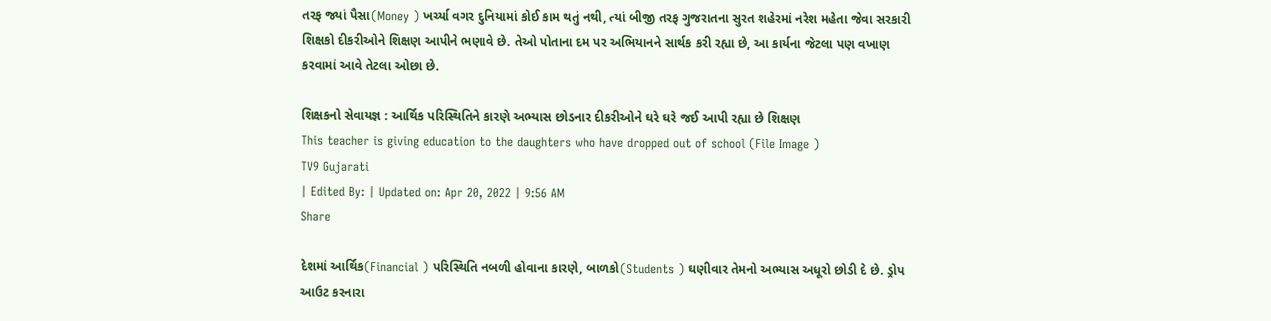તરફ જ્યાં પૈસા(Money ) ખર્ચ્યા વગર દુનિયામાં કોઈ કામ થતું નથી, ત્યાં બીજી તરફ ગુજરાતના સુરત શહેરમાં નરેશ મહેતા જેવા સરકારી શિક્ષકો દીકરીઓને શિક્ષણ આપીને ભણાવે છે. તેઓ પોતાના દમ પર અભિયાનને સાર્થક કરી રહ્યા છે, આ કાર્યના જેટલા પણ વખાણ કરવામાં આવે તેટલા ઓછા છે.

શિક્ષકનો સેવાયજ્ઞ : આર્થિક પરિસ્થિતિને કારણે અભ્યાસ છોડનાર દીકરીઓને ઘરે ઘરે જઈ આપી રહ્યા છે શિક્ષણ
This teacher is giving education to the daughters who have dropped out of school (File Image )
TV9 Gujarati
| Edited By: | Updated on: Apr 20, 2022 | 9:56 AM
Share

દેશમાં આર્થિક(Financial ) પરિસ્થિતિ નબળી હોવાના કારણે, બાળકો(Students ) ઘણીવાર તેમનો અભ્યાસ અધૂરો છોડી દે છે. ડ્રોપ આઉટ કરનારા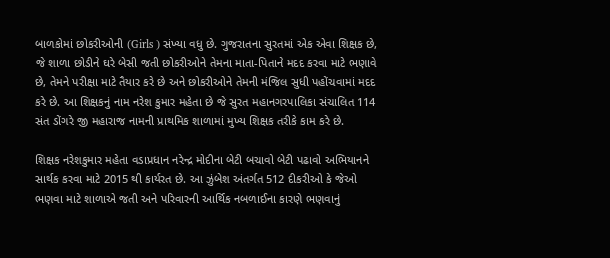બાળકોમાં છોકરીઓની (Girls ) સંખ્યા વધુ છે. ગુજરાતના સુરતમાં એક એવા શિક્ષક છે, જે શાળા છોડીને ઘરે બેસી જતી છોકરીઓને તેમના માતા-પિતાને મદદ કરવા માટે ભણાવે છે, તેમને પરીક્ષા માટે તૈયાર કરે છે અને છોકરીઓને તેમની મંજિલ સુધી પહોંચવામાં મદદ કરે છે. આ શિક્ષકનું નામ નરેશ કુમાર મહેતા છે જે સુરત મહાનગરપાલિકા સંચાલિત 114 સંત ડોંગરે જી મહારાજ નામની પ્રાથમિક શાળામાં મુખ્ય શિક્ષક તરીકે કામ કરે છે.

શિક્ષક નરેશકુમાર મહેતા વડાપ્રધાન નરેન્દ્ર મોદીના બેટી બચાવો બેટી પઢાવો અભિયાનને સાર્થક કરવા માટે 2015 થી કાર્યરત છે. આ ઝુંબેશ અંતર્ગત 512 દીકરીઓ કે જેઓ ભણવા માટે શાળાએ જતી અને પરિવારની આર્થિક નબળાઈના કારણે ભણવાનું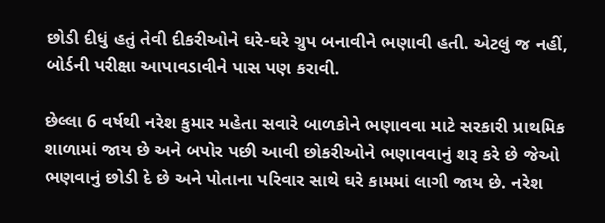છોડી દીધું હતું તેવી દીકરીઓને ઘરે-ઘરે ગ્રુપ બનાવીને ભણાવી હતી. એટલું જ નહીં, બોર્ડની પરીક્ષા આપાવડાવીને પાસ પણ કરાવી.

છેલ્લા 6 વર્ષથી નરેશ કુમાર મહેતા સવારે બાળકોને ભણાવવા માટે સરકારી પ્રાથમિક શાળામાં જાય છે અને બપોર પછી આવી છોકરીઓને ભણાવવાનું શરૂ કરે છે જેઓ ભણવાનું છોડી દે છે અને પોતાના પરિવાર સાથે ઘરે કામમાં લાગી જાય છે. નરેશ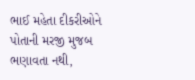ભાઈ મહેતા દીકરીઓને પોતાની મરજી મુજબ ભણાવતા નથી,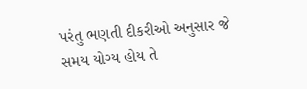પરંતુ ભણતી દીકરીઓ અનુસાર જે સમય યોગ્ય હોય તે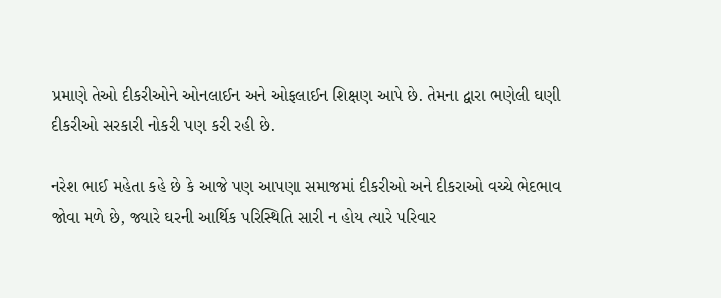પ્રમાણે તેઓ દીકરીઓને ઓનલાઈન અને ઓફલાઈન શિક્ષણ આપે છે. તેમના દ્વારા ભણેલી ઘણી દીકરીઓ સરકારી નોકરી પણ કરી રહી છે.

નરેશ ભાઈ મહેતા કહે છે કે આજે પણ આપણા સમાજમાં દીકરીઓ અને દીકરાઓ વચ્ચે ભેદભાવ જોવા મળે છે, જ્યારે ઘરની આર્થિક પરિસ્થિતિ સારી ન હોય ત્યારે પરિવાર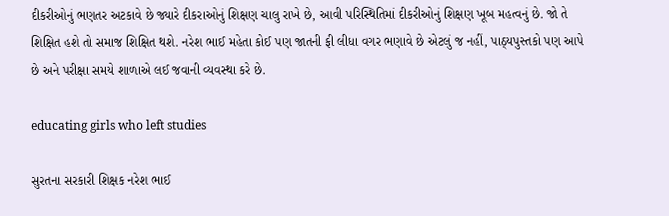દીકરીઓનું ભણતર અટકાવે છે જ્યારે દીકરાઓનું શિક્ષણ ચાલુ રાખે છે, આવી પરિસ્થિતિમાં દીકરીઓનું શિક્ષણ ખૂબ મહત્વનું છે. જો તે શિક્ષિત હશે તો સમાજ શિક્ષિત થશે. નરેશ ભાઈ મહેતા કોઈ પણ જાતની ફી લીધા વગર ભણાવે છે એટલું જ નહીં, પાઠ્યપુસ્તકો પણ આપે છે અને પરીક્ષા સમયે શાળાએ લઈ જવાની વ્યવસ્થા કરે છે.

educating girls who left studies

સુરતના સરકારી શિક્ષક નરેશ ભાઈ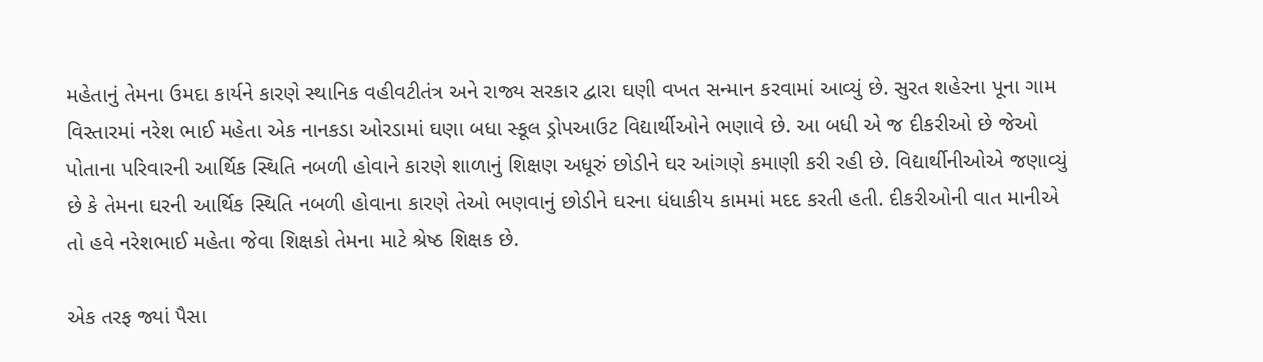મહેતાનું તેમના ઉમદા કાર્યને કારણે સ્થાનિક વહીવટીતંત્ર અને રાજ્ય સરકાર દ્વારા ઘણી વખત સન્માન કરવામાં આવ્યું છે. સુરત શહેરના પૂના ગામ વિસ્તારમાં નરેશ ભાઈ મહેતા એક નાનકડા ઓરડામાં ઘણા બધા સ્કૂલ ડ્રોપઆઉટ વિદ્યાર્થીઓને ભણાવે છે. આ બધી એ જ દીકરીઓ છે જેઓ પોતાના પરિવારની આર્થિક સ્થિતિ નબળી હોવાને કારણે શાળાનું શિક્ષણ અધૂરું છોડીને ઘર આંગણે કમાણી કરી રહી છે. વિદ્યાર્થીનીઓએ જણાવ્યું છે કે તેમના ઘરની આર્થિક સ્થિતિ નબળી હોવાના કારણે તેઓ ભણવાનું છોડીને ઘરના ધંધાકીય કામમાં મદદ કરતી હતી. દીકરીઓની વાત માનીએ તો હવે નરેશભાઈ મહેતા જેવા શિક્ષકો તેમના માટે શ્રેષ્ઠ શિક્ષક છે.

એક તરફ જ્યાં પૈસા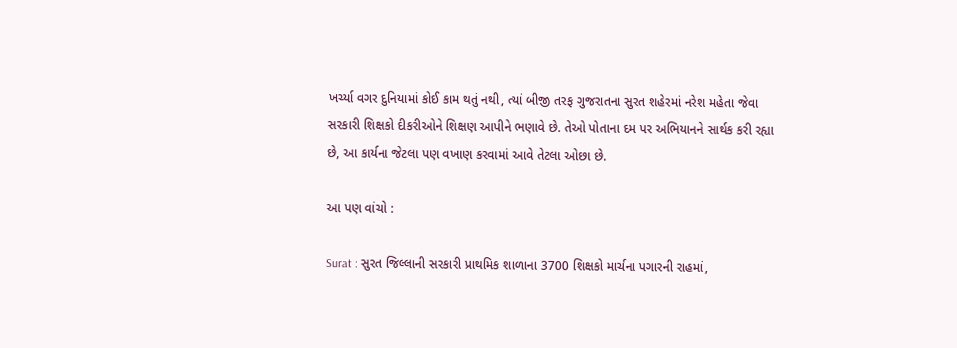ખર્ચ્યા વગર દુનિયામાં કોઈ કામ થતું નથી, ત્યાં બીજી તરફ ગુજરાતના સુરત શહેરમાં નરેશ મહેતા જેવા સરકારી શિક્ષકો દીકરીઓને શિક્ષણ આપીને ભણાવે છે. તેઓ પોતાના દમ પર અભિયાનને સાર્થક કરી રહ્યા છે, આ કાર્યના જેટલા પણ વખાણ કરવામાં આવે તેટલા ઓછા છે.

આ પણ વાંચો :

Surat : સુરત જિલ્લાની સરકારી પ્રાથમિક શાળાના 3700 શિક્ષકો માર્ચના પગારની રાહમાં,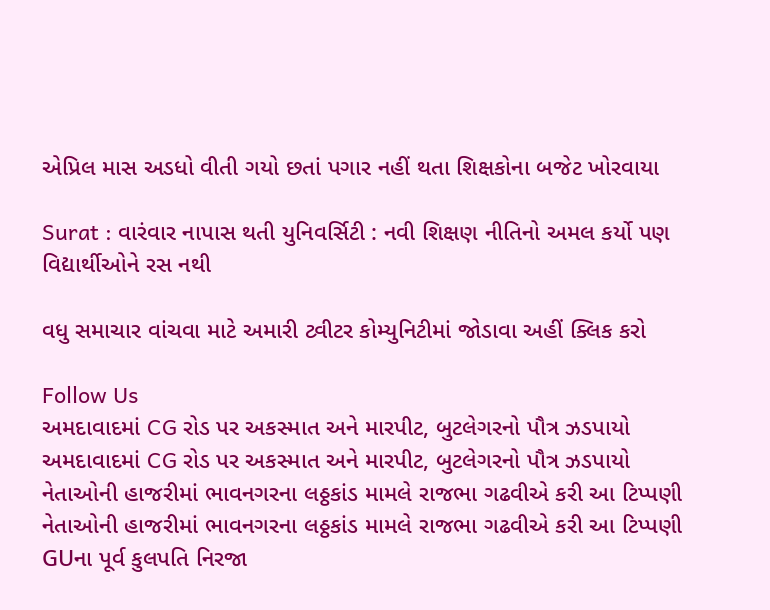એપ્રિલ માસ અડધો વીતી ગયો છતાં પગાર નહીં થતા શિક્ષકોના બજેટ ખોરવાયા

Surat : વારંવાર નાપાસ થતી યુનિવર્સિટી : નવી શિક્ષણ નીતિનો અમલ કર્યો પણ વિદ્યાર્થીઓને રસ નથી

વધુ સમાચાર વાંચવા માટે અમારી ટ્વીટર કોમ્યુનિટીમાં જોડાવા અહીં ક્લિક કરો

Follow Us
અમદાવાદમાં CG રોડ પર અકસ્માત અને મારપીટ, બુટલેગરનો પૌત્ર ઝડપાયો
અમદાવાદમાં CG રોડ પર અકસ્માત અને મારપીટ, બુટલેગરનો પૌત્ર ઝડપાયો
નેતાઓની હાજરીમાં ભાવનગરના લઠ્ઠકાંડ મામલે રાજભા ગઢવીએ કરી આ ટિપ્પણી
નેતાઓની હાજરીમાં ભાવનગરના લઠ્ઠકાંડ મામલે રાજભા ગઢવીએ કરી આ ટિપ્પણી
GUના પૂર્વ કુલપતિ નિરજા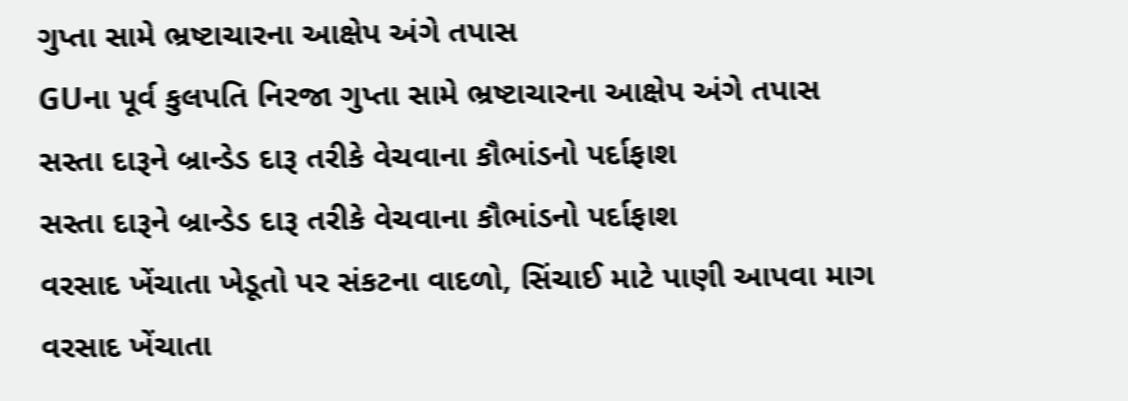ગુપ્તા સામે ભ્રષ્ટાચારના આક્ષેપ અંગે તપાસ
GUના પૂર્વ કુલપતિ નિરજા ગુપ્તા સામે ભ્રષ્ટાચારના આક્ષેપ અંગે તપાસ
સસ્તા દારૂને બ્રાન્ડેડ દારૂ તરીકે વેચવાના કૌભાંડનો પર્દાફાશ
સસ્તા દારૂને બ્રાન્ડેડ દારૂ તરીકે વેચવાના કૌભાંડનો પર્દાફાશ
વરસાદ ખેંચાતા ખેડૂતો પર સંકટના વાદળો, સિંચાઈ માટે પાણી આપવા માગ
વરસાદ ખેંચાતા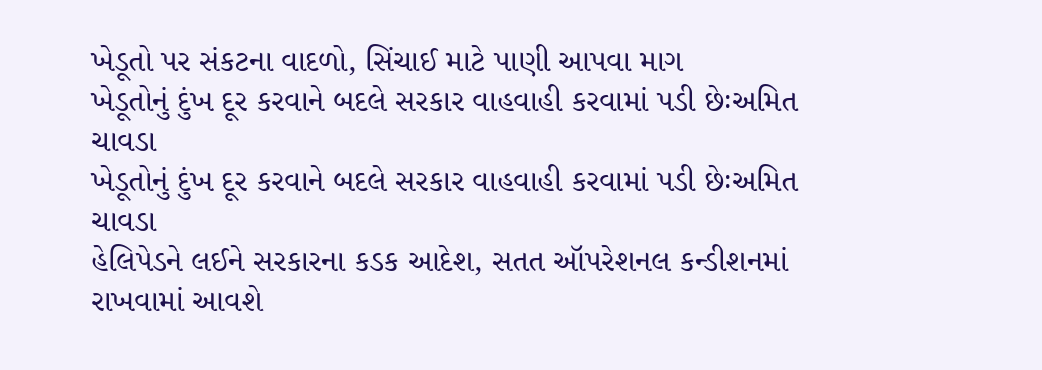ખેડૂતો પર સંકટના વાદળો, સિંચાઈ માટે પાણી આપવા માગ
ખેડૂતોનું દુંખ દૂર કરવાને બદલે સરકાર વાહવાહી કરવામાં પડી છેઃઅમિત ચાવડા
ખેડૂતોનું દુંખ દૂર કરવાને બદલે સરકાર વાહવાહી કરવામાં પડી છેઃઅમિત ચાવડા
હેલિપેડને લઈને સરકારના કડક આદેશ, સતત ઑપરેશનલ કન્ડીશનમાં રાખવામાં આવશે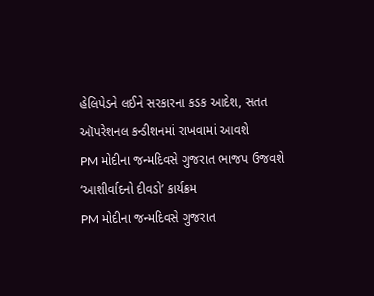હેલિપેડને લઈને સરકારના કડક આદેશ, સતત ઑપરેશનલ કન્ડીશનમાં રાખવામાં આવશે
PM મોદીના જન્મદિવસે ગુજરાત ભાજપ ઉજવશે ‘આશીર્વાદનો દીવડો’ કાર્યક્રમ
PM મોદીના જન્મદિવસે ગુજરાત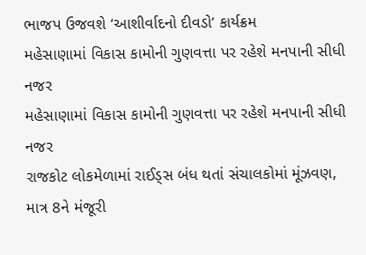ભાજપ ઉજવશે ‘આશીર્વાદનો દીવડો’ કાર્યક્રમ
મહેસાણામાં વિકાસ કામોની ગુણવત્તા પર રહેશે મનપાની સીધી નજર
મહેસાણામાં વિકાસ કામોની ગુણવત્તા પર રહેશે મનપાની સીધી નજર
રાજકોટ લોકમેળામાં રાઈડ્સ બંધ થતાં સંચાલકોમાં મૂંઝવણ, માત્ર 8ને મંજૂરી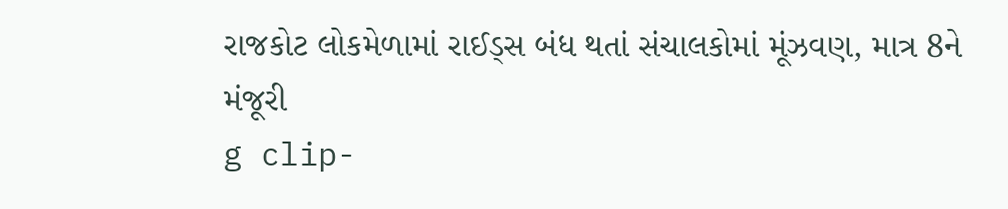રાજકોટ લોકમેળામાં રાઈડ્સ બંધ થતાં સંચાલકોમાં મૂંઝવણ, માત્ર 8ને મંજૂરી
g clip-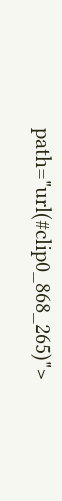path="url(#clip0_868_265)">